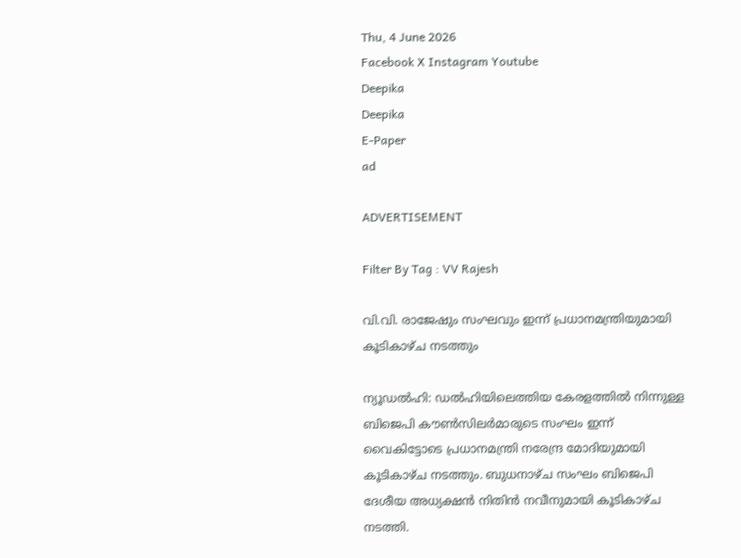Thu, 4 June 2026
Facebook X Instagram Youtube
Deepika
Deepika
E-Paper
ad

ADVERTISEMENT

Filter By Tag : VV Rajesh

വി.വി. രാജേഷും സംഘവും ഇന്ന് പ്രധാനമന്ത്രിയുമായി കൂടികാഴ്ച നടത്തും

ന്യൂഡൽഹി: ഡൽഹിയിലെത്തിയ കേരളത്തിൽ നിന്നുള്ള ബിജെപി കൗൺസിലർമാരുടെ സംഘം ഇന്ന് വൈകിട്ടോടെ പ്രധാനമന്ത്രി നരേന്ദ്ര മോദിയുമായി കൂടികാഴ്ച നടത്തും. ബുധനാഴ്ച സംഘം ബിജെപി ദേശീയ അധ്യക്ഷൻ നിതിൻ നവീനുമായി കൂടികാഴ്ച നടത്തി.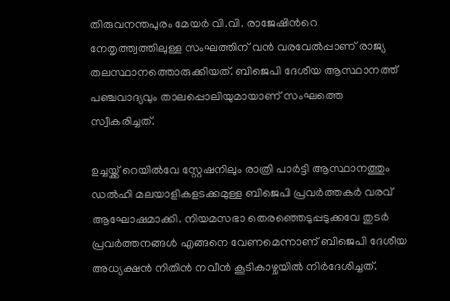തിരുവനന്തപുരം മേയർ വി.വി. രാജേഷിന്‍റെ നേതൃത്ത്വത്തിലുള്ള സംഘത്തിന് വൻ വരവേൽപ്പാണ് രാജ്യ തലസ്ഥാനത്തൊരുക്കിയത്. ബിജെപി ദേശീയ ആസ്ഥാനത്ത് പ‍ഞ്ചവാദ്യവും താലപ്പൊലിയുമായാണ് സംഘത്തെ സ്വീകരിച്ചത്.

ഉച്ചയ്ക്ക് റെയിൽവേ സ്റ്റേഷനിലും രാത്രി പാർട്ടി ആസ്ഥാനത്തും ഡൽഹി മലയാളികളടക്കമുള്ള ബിജെപി പ്രവർത്തകർ വരവ് ആഘോഷമാക്കി. നിയമസഭാ തെരഞ്ഞെടുപ്പടുക്കവേ തുടർ പ്രവർത്തനങ്ങൾ എങ്ങനെ വേണമെന്നാണ് ബിജെപി ദേശീയ അധ്യക്ഷൻ നിതിൻ നവീൻ കൂടികാഴ്ചയിൽ നിർദേശിച്ചത്.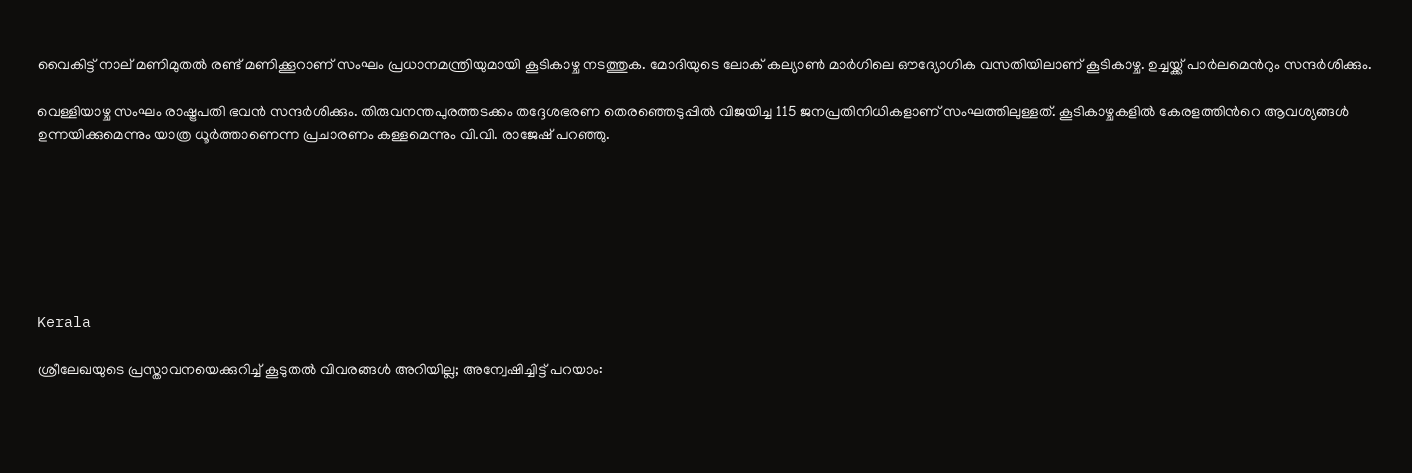വൈകിട്ട് നാല് മണിമുതൽ രണ്ട് മണിക്കൂറാണ് സംഘം പ്രധാനമന്ത്രിയുമായി കൂടികാഴ്ച നടത്തുക. മോദിയുടെ ലോക് കല്യാൺ മാർഗിലെ ഔദ്യോഗിക വസതിയിലാണ് കൂടികാഴ്ച. ഉച്ചയ്ക്ക് പാർലമെന്‍റും സന്ദർശിക്കും.

വെള്ളിയാഴ്ച സംഘം രാഷ്ട്രപതി ഭവൻ സന്ദർശിക്കും. തിരുവനന്തപുരത്തടക്കം തദ്ദേശഭരണ തെരഞ്ഞെടുപ്പിൽ വിജയിച്ച 115 ജനപ്രതിനിധികളാണ് സംഘത്തിലുള്ളത്. കൂടികാഴ്ചകളിൽ കേരളത്തിന്‍റെ ആവശ്യങ്ങൾ ഉന്നയിക്കുമെന്നും യാത്ര ധൂർത്താണെന്ന പ്രചാരണം കള്ളമെന്നും വി.വി. രാജേഷ് പറഞ്ഞു.







Kerala

ശ്രീലേഖയുടെ പ്രസ്താവനയെക്കുറിച്ച് കൂടുതൽ വിവരങ്ങൾ അറിയില്ല; അന്വേഷിച്ചിട്ട് പറ‍യാം: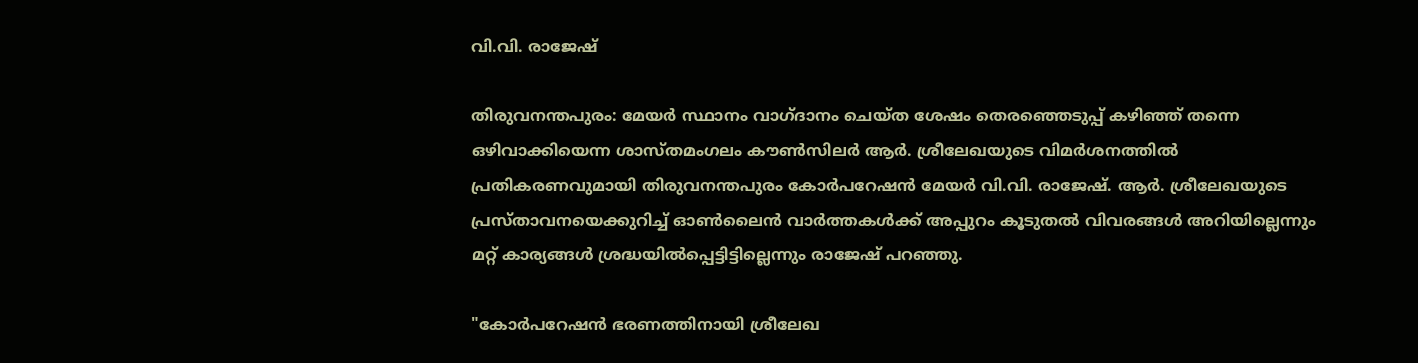വി.വി. രാജേഷ്

തിരുവനന്തപുരം: മേയർ സ്ഥാനം വാഗ്ദാനം ചെയ്ത ശേഷം തെരഞ്ഞെടുപ്പ് കഴിഞ്ഞ് തന്നെ ഒഴിവാക്കിയെന്ന ശാസ്തമംഗലം കൗൺസിലർ ആർ. ശ്രീലേഖയുടെ വിമർശനത്തിൽ പ്രതികരണവുമായി തിരുവനന്തപുരം കോർപറേഷൻ മേയർ വി.വി. രാജേഷ്. ആർ. ശ്രീലേഖയുടെ പ്രസ്താവനയെക്കുറിച്ച് ഓൺലൈൻ വാർത്തകൾക്ക് അപ്പുറം കൂടുതൽ വിവരങ്ങൾ അറിയില്ലെന്നും മറ്റ് കാര്യങ്ങൾ ശ്രദ്ധയിൽപ്പെട്ടിട്ടില്ലെന്നും രാജേഷ് പറഞ്ഞു.

"കോർപറേഷൻ ഭരണത്തിനായി ശ്രീലേഖ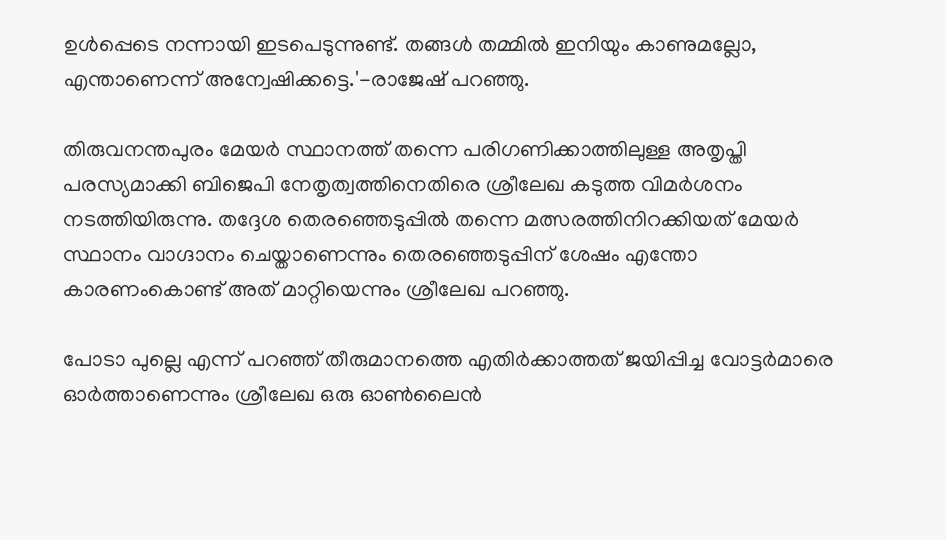ഉൾപ്പെടെ നന്നായി ഇടപെടുന്നുണ്ട്. തങ്ങൾ തമ്മിൽ ഇനിയും കാണുമല്ലോ, എന്താണെന്ന് അന്വേഷിക്കട്ടെ.'-രാജേഷ് പറഞ്ഞു.

തിരുവനന്തപുരം മേയർ സ്ഥാനത്ത് തന്നെ പരിഗണിക്കാത്തിലുള്ള അതൃപ്തി പരസ്യമാക്കി ബിജെപി നേതൃത്വത്തിനെതിരെ ശ്രീലേഖ കടുത്ത വിമ‍ർശനം നടത്തിയിരുന്നു. തദ്ദേശ തെരഞ്ഞെടുപ്പിൽ തന്നെ മത്സരത്തിനിറക്കിയത് മേയർ സ്ഥാനം വാഗ്ദാനം ചെയ്താണെന്നും തെരഞ്ഞെടുപ്പിന് ശേഷം എന്തോ കാരണംകൊണ്ട് അത് മാറ്റിയെന്നും ശ്രീലേഖ പറഞ്ഞു.

പോടാ പുല്ലെ എന്ന് പറഞ്ഞ് തീരുമാനത്തെ എതിർക്കാത്തത് ജയിപ്പിച്ച വോട്ടർമാരെ ഓർത്താണെന്നും ശ്രീലേഖ ഒരു ഓൺലൈൻ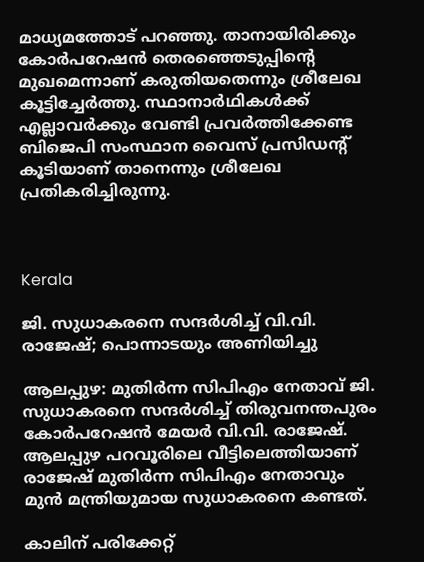മാധ്യമത്തോട് പറഞ്ഞു. താനായിരിക്കും കോര്‍പറേഷൻ തെരഞ്ഞെടുപ്പിന്‍റെ മുഖമെന്നാണ് കരുതിയതെന്നും ശ്രീലേഖ കൂട്ടിച്ചേർത്തു. സ്ഥാനാര്‍ഥികള്‍ക്ക് എല്ലാവര്‍ക്കും വേണ്ടി പ്രവര്‍ത്തിക്കേണ്ട ബിജെപി സംസ്ഥാന വൈസ് പ്രസിഡന്‍റ് കൂടിയാണ് താനെന്നും ശ്രീലേഖ പ്രതികരിച്ചിരുന്നു.



Kerala

ജി. സുധാകരനെ സന്ദർശിച്ച് വി.വി. രാജേഷ്; പൊന്നാടയും അണിയിച്ചു

ആലപ്പുഴ: മുതിർന്ന സിപിഎം നേതാവ് ജി. സുധാകരനെ സന്ദർശിച്ച് തിരുവനന്തപുരം കോർപറേഷൻ മേയർ വി.വി. രാജേഷ്. ആലപ്പുഴ പറവൂരിലെ വീട്ടിലെത്തിയാണ് രാജേഷ് മുതിർന്ന സിപിഎം നേതാവും മുൻ മന്ത്രിയുമായ സുധാകരനെ കണ്ടത്.

കാലിന് പരിക്കേറ്റ്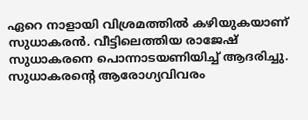ഏറെ നാളായി വിശ്രമത്തിൽ കഴിയുകയാണ് സുധാകരൻ. വീട്ടിലെത്തിയ രാജേഷ് സുധാകരനെ പൊന്നാടയണിയിച്ച് ആദരിച്ചു. സുധാകരന്‍റെ ആരോഗ്യവിവരം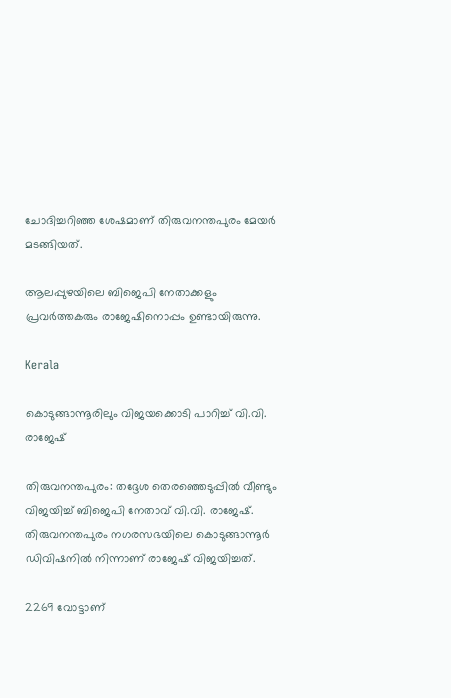ചോദിച്ചറിഞ്ഞ ശേഷമാണ് തിരുവനന്തപുരം മേയർ മടങ്ങിയത്.

ആലപ്പുഴയിലെ ബിജെപി നേതാക്കളും പ്രവർത്തകരും രാജേഷിനൊപ്പം ഉണ്ടായിരുന്നു.

Kerala

കൊടുങ്ങാന്നൂരിലും വിജയക്കൊടി പാറിച്ച് വി.വി. രാജേഷ്

തിരുവനന്തപുരം: തദ്ദേശ തെരഞ്ഞെടുപ്പിൽ വീണ്ടും വിജയിച്ച് ബിജെപി നേതാവ് വി.വി. രാജേഷ്. തിരുവനന്തപുരം നഗരസഭയിലെ കൊടുങ്ങാന്നൂർ ഡിവിഷനിൽ നിന്നാണ് രാജേഷ് വിജയിച്ചത്.

2269 വോട്ടാണ്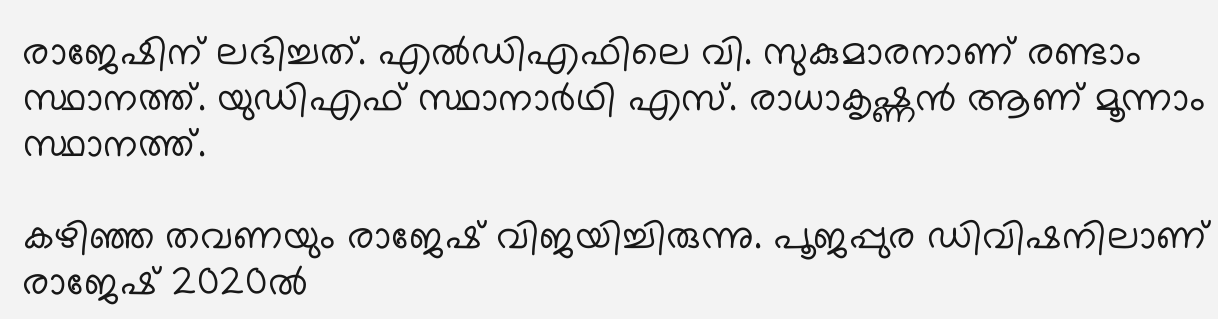രാജേഷിന് ലഭിച്ചത്. എൽഡിഎഫിലെ വി. സുകുമാരനാണ് രണ്ടാം സ്ഥാനത്ത്. യുഡിഎഫ് സ്ഥാനാർഥി എസ്. രാധാകൃഷ്ണൻ‌ ആണ് മൂന്നാം സ്ഥാനത്ത്.

കഴിഞ്ഞ തവണയും രാജേഷ് വിജയിച്ചിരുന്നു. പൂജപ്പുര ഡിവിഷനിലാണ് രാജേഷ് 2020ൽ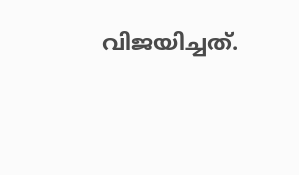വിജയിച്ചത്.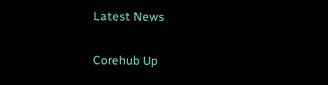Latest News

Corehub Up